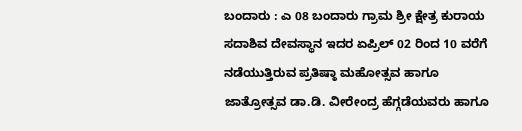ಬಂದಾರು : ಎ 08 ಬಂದಾರು ಗ್ರಾಮ ಶ್ರೀ ಕ್ಷೇತ್ರ ಕುರಾಯ ಸದಾಶಿವ ದೇವಸ್ಥಾನ ಇದರ ಏಪ್ರಿಲ್ 02 ರಿಂದ 10 ವರೆಗೆ ನಡೆಯುತ್ತಿರುವ ಪ್ರತಿಷ್ಠಾ ಮಹೋತ್ಸವ ಹಾಗೂ ಜಾತ್ರೋತ್ಸವ ಡಾ.ಡಿ. ವೀರೇಂದ್ರ ಹೆಗ್ಗಡೆಯವರು ಹಾಗೂ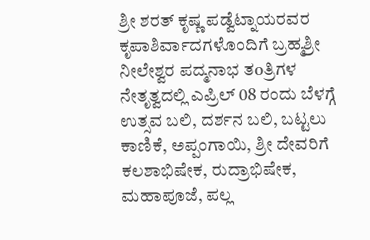ಶ್ರೀ ಶರತ್ ಕೃಷ್ಣ ಪಡ್ವೆಟ್ನಾಯರವರ ಕೃಪಾಶಿರ್ವಾದಗಳೊಂದಿಗೆ ಬ್ರಹ್ಮಶ್ರೀ ನೀಲೇಶ್ವರ ಪದ್ಮನಾಭ ತoತ್ರಿಗಳ ನೇತೃತ್ವದಲ್ಲಿ ಎಪ್ರಿಲ್ 08 ರಂದು ಬೆಳಗ್ಗೆ ಉತ್ಸವ ಬಲಿ, ದರ್ಶನ ಬಲಿ, ಬಟ್ಟಲು ಕಾಣಿಕೆ, ಅಪ್ಪಂಗಾಯಿ, ಶ್ರೀ ದೇವರಿಗೆ ಕಲಶಾಭಿಷೇಕ, ರುದ್ರಾಭಿಷೇಕ, ಮಹಾಪೂಜೆ, ಪಲ್ಲ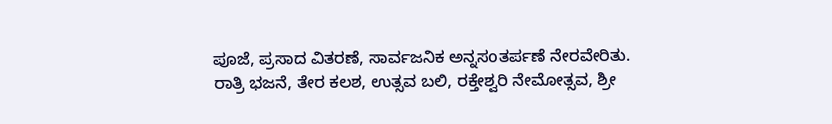ಪೂಜೆ, ಪ್ರಸಾದ ವಿತರಣೆ, ಸಾರ್ವಜನಿಕ ಅನ್ನಸoತರ್ಪಣೆ ನೇರವೇರಿತು.
ರಾತ್ರಿ ಭಜನೆ, ತೇರ ಕಲಶ, ಉತ್ಸವ ಬಲಿ, ರಕ್ತೇಶ್ವರಿ ನೇಮೋತ್ಸವ, ಶ್ರೀ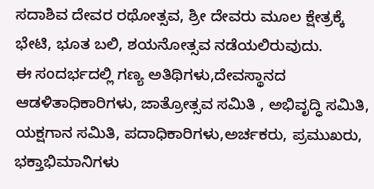ಸದಾಶಿವ ದೇವರ ರಥೋತ್ಸವ, ಶ್ರೀ ದೇವರು ಮೂಲ ಕ್ಷೇತ್ರಕ್ಕೆ ಭೇಟಿ, ಭೂತ ಬಲಿ, ಶಯನೋತ್ಸವ ನಡೆಯಲಿರುವುದು.
ಈ ಸಂದರ್ಭದಲ್ಲಿ ಗಣ್ಯ ಅತಿಥಿಗಳು,ದೇವಸ್ಥಾನದ ಆಡಳಿತಾಧಿಕಾರಿಗಳು, ಜಾತ್ರೋತ್ಸವ ಸಮಿತಿ , ಅಭಿವೃದ್ಧಿ ಸಮಿತಿ, ಯಕ್ಷಗಾನ ಸಮಿತಿ, ಪದಾಧಿಕಾರಿಗಳು,ಅರ್ಚಕರು, ಪ್ರಮುಖರು, ಭಕ್ತಾಭಿಮಾನಿಗಳು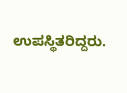ಉಪಸ್ಥಿತರಿದ್ದರು.